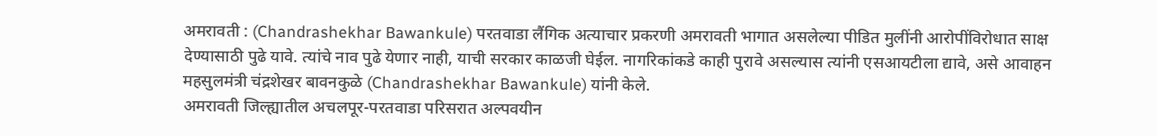अमरावती : (Chandrashekhar Bawankule) परतवाडा लैंगिक अत्याचार प्रकरणी अमरावती भागात असलेल्या पीडित मुलींनी आरोपींविरोधात साक्ष देण्यासाठी पुढे यावे. त्यांचे नाव पुढे येणार नाही, याची सरकार काळजी घेईल. नागरिकांकडे काही पुरावे असल्यास त्यांनी एसआयटीला द्यावे, असे आवाहन महसुलमंत्री चंद्रशेखर बावनकुळे (Chandrashekhar Bawankule) यांनी केले.
अमरावती जिल्ह्यातील अचलपूर-परतवाडा परिसरात अल्पवयीन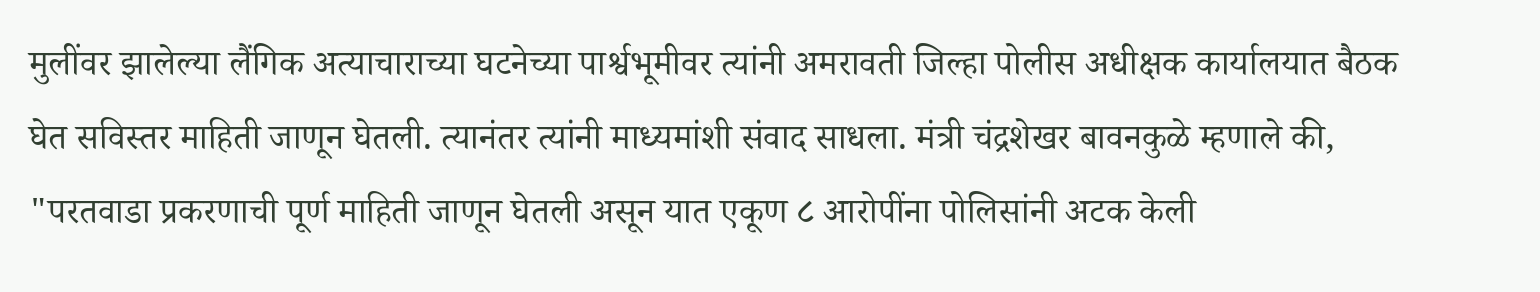मुलींवर झालेल्या लैंगिक अत्याचाराच्या घटनेच्या पार्श्वभूमीवर त्यांनी अमरावती जिल्हा पोलीस अधीक्षक कार्यालयात बैठक घेत सविस्तर माहिती जाणून घेतली. त्यानंतर त्यांनी माध्यमांशी संवाद साधला. मंत्री चंद्रशेखर बावनकुळे म्हणाले की, "परतवाडा प्रकरणाची पूर्ण माहिती जाणून घेतली असून यात एकूण ८ आरोपींना पोलिसांनी अटक केली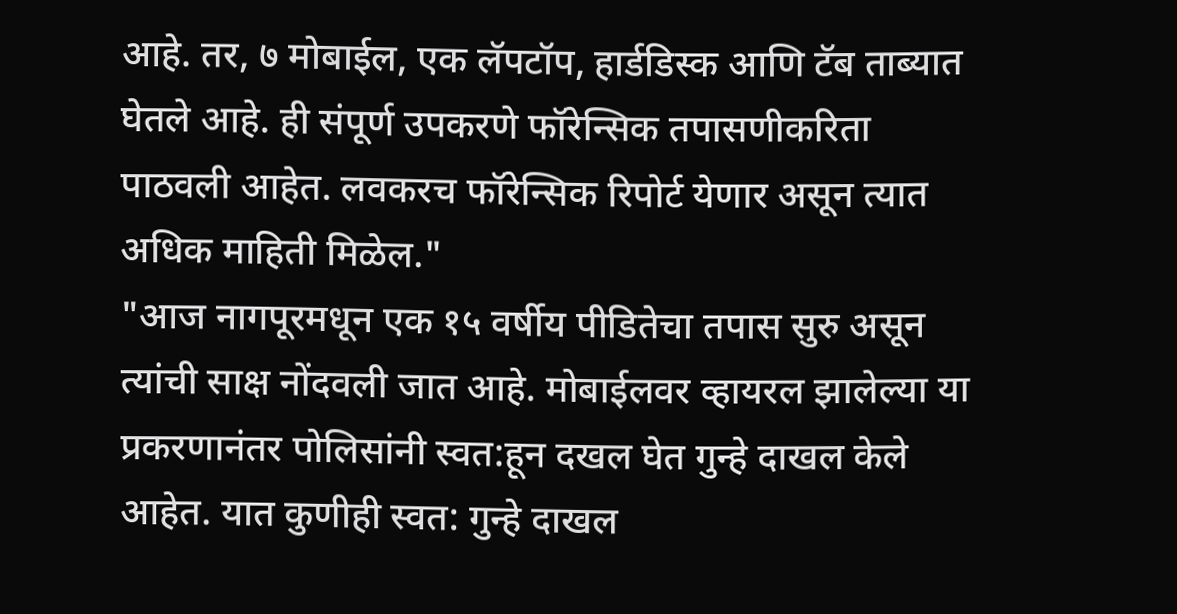आहे. तर, ७ मोबाईल, एक लॅपटॉप, हार्डडिस्क आणि टॅब ताब्यात घेतले आहे. ही संपूर्ण उपकरणे फॉरेन्सिक तपासणीकरिता पाठवली आहेत. लवकरच फॉरेन्सिक रिपोर्ट येणार असून त्यात अधिक माहिती मिळेल."
"आज नागपूरमधून एक १५ वर्षीय पीडितेचा तपास सुरु असून त्यांची साक्ष नोंदवली जात आहे. मोबाईलवर व्हायरल झालेल्या या प्रकरणानंतर पोलिसांनी स्वत:हून दखल घेत गुन्हे दाखल केले आहेत. यात कुणीही स्वत: गुन्हे दाखल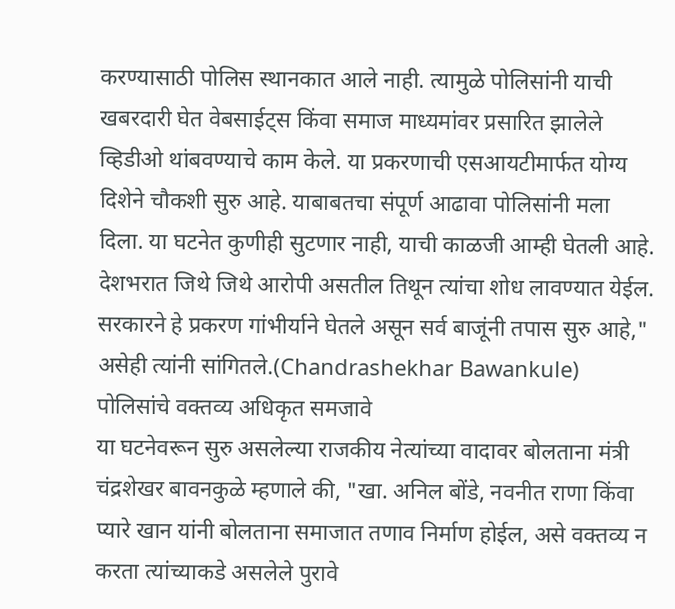करण्यासाठी पोलिस स्थानकात आले नाही. त्यामुळे पोलिसांनी याची खबरदारी घेत वेबसाईट्स किंवा समाज माध्यमांवर प्रसारित झालेले व्हिडीओ थांबवण्याचे काम केले. या प्रकरणाची एसआयटीमार्फत योग्य दिशेने चौकशी सुरु आहे. याबाबतचा संपूर्ण आढावा पोलिसांनी मला दिला. या घटनेत कुणीही सुटणार नाही, याची काळजी आम्ही घेतली आहे. देशभरात जिथे जिथे आरोपी असतील तिथून त्यांचा शोध लावण्यात येईल. सरकारने हे प्रकरण गांभीर्याने घेतले असून सर्व बाजूंनी तपास सुरु आहे," असेही त्यांनी सांगितले.(Chandrashekhar Bawankule)
पोलिसांचे वक्तव्य अधिकृत समजावे
या घटनेवरून सुरु असलेल्या राजकीय नेत्यांच्या वादावर बोलताना मंत्री चंद्रशेखर बावनकुळे म्हणाले की, "खा. अनिल बोंडे, नवनीत राणा किंवा प्यारे खान यांनी बोलताना समाजात तणाव निर्माण होईल, असे वक्तव्य न करता त्यांच्याकडे असलेले पुरावे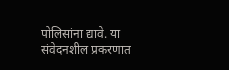पोलिसांना द्यावे. या संवेदनशील प्रकरणात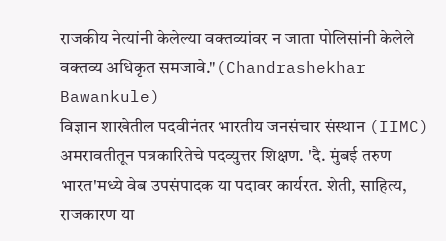राजकीय नेत्यांनी केलेल्या वक्तव्यांवर न जाता पोलिसांनी केलेले वक्तव्य अधिकृत समजावे."(Chandrashekhar Bawankule)
विज्ञान शाखेतील पदवीनंतर भारतीय जनसंचार संस्थान (IIMC) अमरावतीतून पत्रकारितेचे पदव्युत्तर शिक्षण. 'दै. मुंबई तरुण भारत'मध्ये वेब उपसंपादक या पदावर कार्यरत. शेती, साहित्य, राजकारण या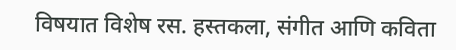विषयात विशेष रस. हस्तकला, संगीत आणि कविता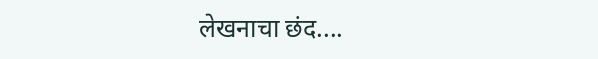लेखनाचा छंद....